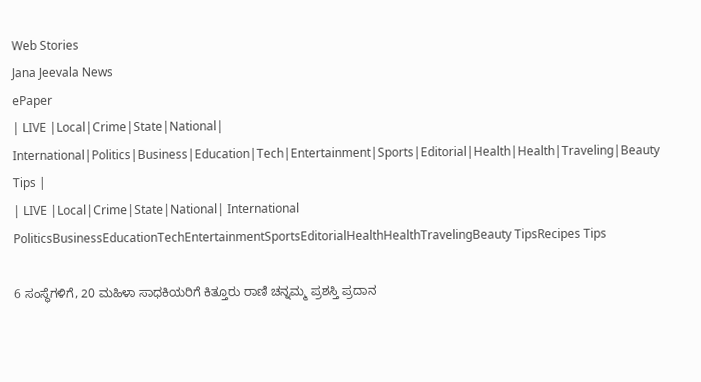Web Stories
Jana Jeevala News
ePaper
| LIVE |Local|Crime|State|National| International|Politics|Business|Education|Tech|Entertainment|Sports|Editorial|Health|Health|Traveling|Beauty Tips |
| LIVE |Local|Crime|State|National| International
PoliticsBusinessEducationTechEntertainmentSportsEditorialHealthHealthTravelingBeauty TipsRecipes Tips

6 ಸಂಸ್ಥೆಗಳಿಗೆ, 20 ಮಹಿಳಾ ಸಾಧಕಿಯರಿಗೆ ಕಿತ್ತೂರು ರಾಣಿ ಚನ್ನಮ್ಮ ಪ್ರಶಸ್ತಿ ಪ್ರದಾನ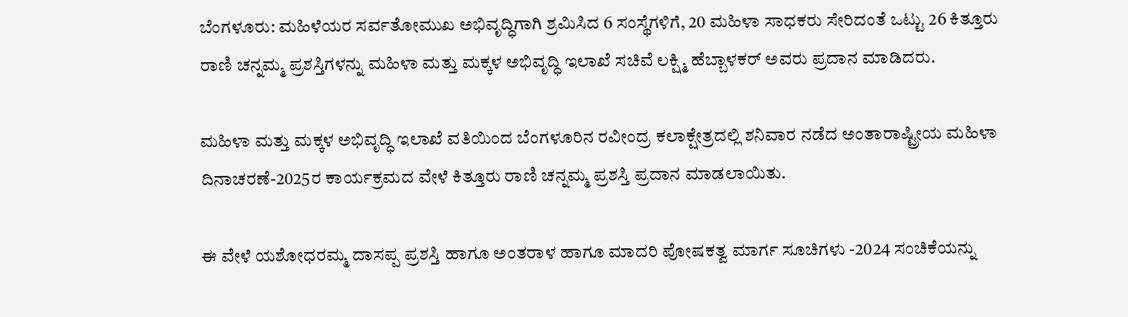ಬೆಂಗಳೂರು: ಮಹಿಳೆಯರ ಸರ್ವತೋಮುಖ ಅಭಿವೃದ್ಧಿಗಾಗಿ ಶ್ರಮಿಸಿದ 6 ಸಂಸ್ಥೆಗಳಿಗೆ, 20 ಮಹಿಳಾ ಸಾಧಕರು ಸೇರಿದಂತೆ ಒಟ್ಟು 26 ಕಿತ್ತೂರು ರಾಣಿ ಚನ್ನಮ್ಮ ಪ್ರಶಸ್ತಿಗಳನ್ನು ಮಹಿಳಾ ಮತ್ತು ಮಕ್ಕಳ ಅಭಿವೃದ್ಧಿ ಇಲಾಖೆ ಸಚಿವೆ ಲಕ್ಷ್ಮಿ ಹೆಬ್ಬಾಳಕರ್ ಅವರು ಪ್ರದಾನ ಮಾಡಿದರು.

ಮಹಿಳಾ ಮತ್ತು ಮಕ್ಕಳ ಅಭಿವೃದ್ಧಿ ಇಲಾಖೆ ವತಿಯಿಂದ ಬೆಂಗಳೂರಿನ ರವೀಂದ್ರ ಕಲಾಕ್ಷೇತ್ರದಲ್ಲಿ ಶನಿವಾರ ನಡೆದ ಅಂತಾರಾಷ್ಟ್ರೀಯ ಮಹಿಳಾ ದಿನಾಚರಣೆ-2025ರ ಕಾರ್ಯಕ್ರಮದ ವೇಳೆ ಕಿತ್ತೂರು ರಾಣಿ ಚನ್ನಮ್ಮ ಪ್ರಶಸ್ತಿ ಪ್ರದಾನ ಮಾಡಲಾಯಿತು.

ಈ ವೇಳೆ ಯಶೋಧರಮ್ಮ ದಾಸಪ್ಪ ಪ್ರಶಸ್ತಿ ಹಾಗೂ ಅಂತರಾಳ ಹಾಗೂ ಮಾದರಿ ಪೋಷಕತ್ವ ಮಾರ್ಗ ಸೂಚಿಗಳು -2024 ಸಂಚಿಕೆಯನ್ನು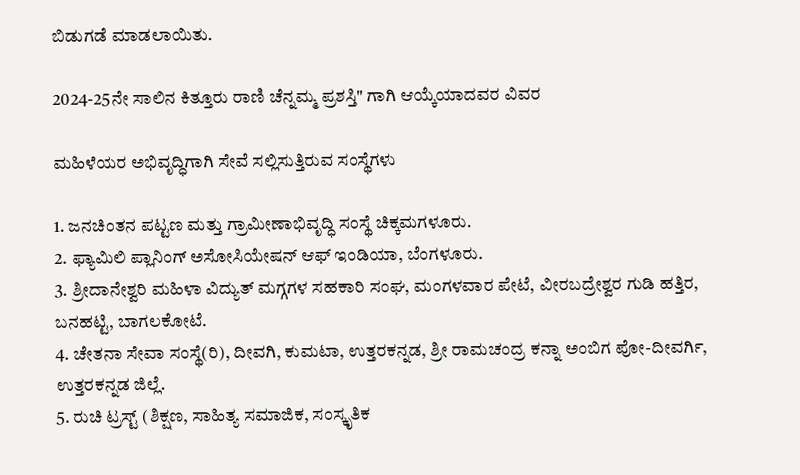ಬಿಡುಗಡೆ ಮಾಡಲಾಯಿತು.

2024-25ನೇ ಸಾಲಿನ ಕಿತ್ತೂರು ರಾಣಿ ಚೆನ್ನಮ್ಮ ಪ್ರಶಸ್ತಿ" ಗಾಗಿ ಆಯ್ಕೆಯಾದವರ ವಿವರ

ಮಹಿಳೆಯರ ಅಭಿವೃದ್ಧಿಗಾಗಿ ಸೇವೆ ಸಲ್ಲಿಸುತ್ತಿರುವ ಸಂಸ್ಥೆಗಳು

1. ಜನಚಿಂತನ ಪಟ್ಟಣ ಮತ್ತು ಗ್ರಾಮೀಣಾಭಿವೃದ್ಧಿ ಸಂಸ್ಥೆ ಚಿಕ್ಕಮಗಳೂರು.
2. ಫ್ಯಾಮಿಲಿ ಪ್ಲಾನಿಂಗ್ ಅಸೋಸಿಯೇಷನ್ ಆಫ್ ಇಂಡಿಯಾ, ಬೆಂಗಳೂರು.
3. ಶ್ರೀದಾನೇಶ್ವರಿ ಮಹಿಳಾ ವಿದ್ಯುತ್ ಮಗ್ಗಗಳ ಸಹಕಾರಿ ಸಂಘ, ಮಂಗಳವಾರ ಪೇಟೆ, ವೀರಬದ್ರೇಶ್ವರ ಗುಡಿ ಹತ್ತಿರ, ಬನಹಟ್ಟಿ, ಬಾಗಲಕೋಟೆ.
4. ಚೇತನಾ ಸೇವಾ ಸಂಸ್ಥೆ(ರಿ), ದೀವಗಿ, ಕುಮಟಾ, ಉತ್ತರಕನ್ನಡ, ಶ್ರೀ ರಾಮಚಂದ್ರ ಕನ್ನಾ ಅಂಬಿಗ ಪೋ-ದೀವರ್ಗಿ, ಉತ್ತರಕನ್ನಡ ಜಿಲ್ಲೆ.
5. ರುಚಿ ಟ್ರಸ್ಟ್ (ಶಿಕ್ಷಣ, ಸಾಹಿತ್ಯ ಸಮಾಜಿಕ, ಸಂಸ್ಕೃತಿಕ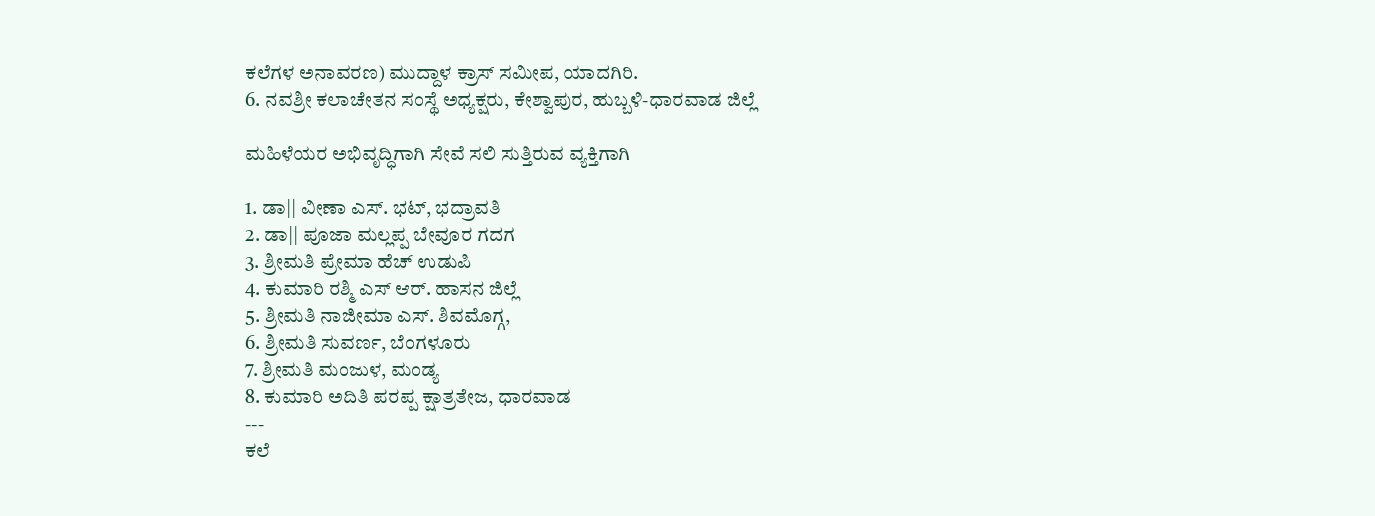ಕಲೆಗಳ ಅನಾವರಣ) ಮುದ್ದಾಳ ಕ್ರಾಸ್ ಸಮೀಪ, ಯಾದಗಿರಿ.
6. ನವಶ್ರೀ ಕಲಾಚೇತನ ಸಂಸ್ಥೆ ಅಧ್ಯಕ್ಷರು, ಕೇಶ್ವಾಪುರ, ಹುಬ್ಬಳಿ-ಧಾರವಾಡ ಜಿಲ್ಲೆ

ಮಹಿಳೆಯರ ಅಭಿವೃದ್ಧಿಗಾಗಿ ಸೇವೆ ಸಲಿ ಸುತ್ತಿರುವ ವ್ಯಕ್ತಿಗಾಗಿ

1. ಡಾ|| ವೀಣಾ ಎಸ್. ಭಟ್, ಭದ್ರಾವತಿ
2. ಡಾ|| ಪೂಜಾ ಮಲ್ಲಪ್ಪ ಬೇವೂರ ಗದಗ
3. ಶ್ರೀಮತಿ ಪ್ರೇಮಾ ಹೆಚ್ ಉಡುಪಿ
4. ಕುಮಾರಿ ರಶ್ಮಿ ಎಸ್ ಆರ್. ಹಾಸನ ಜಿಲ್ಲೆ
5. ಶ್ರೀಮತಿ ನಾಜೀಮಾ ಎಸ್. ಶಿವಮೊಗ್ಗ,
6. ಶ್ರೀಮತಿ ಸುವರ್ಣ, ಬೆಂಗಳೂರು
7. ಶ್ರೀಮತಿ ಮಂಜುಳ, ಮಂಡ್ಯ
8. ಕುಮಾರಿ ಅದಿತಿ ಪರಪ್ಪ ಕ್ಷಾತ್ರತೇಜ, ಧಾರವಾಡ
---
ಕಲೆ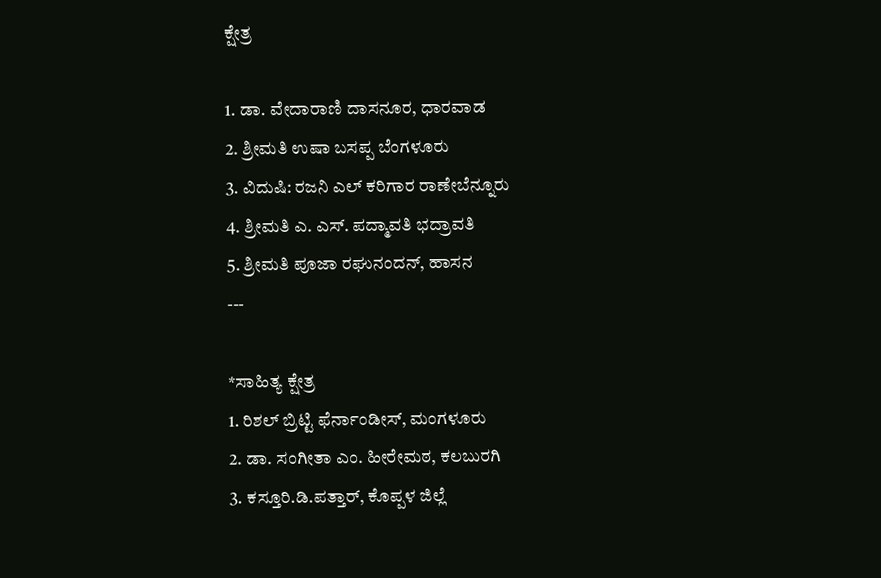ಕ್ಷೇತ್ರ

1. ಡಾ. ವೇದಾರಾಣಿ ದಾಸನೂರ, ಧಾರವಾಡ
2. ಶ್ರೀಮತಿ ಉಷಾ ಬಸಪ್ಪ ಬೆಂಗಳೂರು
3. ವಿದುಷಿ: ರಜನಿ ಎಲ್ ಕರಿಗಾರ ರಾಣೇಬೆನ್ನೂರು
4. ಶ್ರೀಮತಿ ಎ. ಎಸ್. ಪದ್ಮಾವತಿ ಭದ್ರಾವತಿ
5. ಶ್ರೀಮತಿ ಪೂಜಾ ರಘುನಂದನ್, ಹಾಸನ
---

*ಸಾಹಿತ್ಯ ಕ್ಷೇತ್ರ
1. ರಿಶಲ್ ಬ್ರಿಟ್ಟಿ ಫೆರ್ನಾಂಡೀಸ್, ಮಂಗಳೂರು
2. ಡಾ. ಸಂಗೀತಾ ಎಂ. ಹೀರೇಮಠ, ಕಲಬುರಗಿ
3. ಕಸ್ತೂರಿ.ಡಿ.ಪತ್ತಾರ್, ಕೊಪ್ಪಳ ಜಿಲ್ಲೆ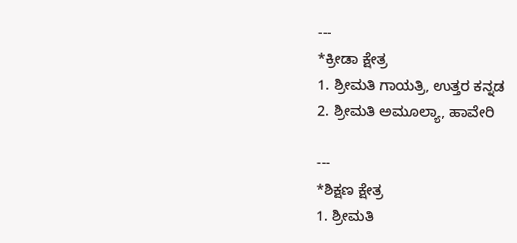---
*ಕ್ರೀಡಾ ಕ್ಷೇತ್ರ
1. ಶ್ರೀಮತಿ ಗಾಯತ್ರಿ, ಉತ್ತರ ಕನ್ನಡ
2. ಶ್ರೀಮತಿ ಅಮೂಲ್ಯಾ, ಹಾವೇರಿ

---
*ಶಿಕ್ಷಣ ಕ್ಷೇತ್ರ
1. ಶ್ರೀಮತಿ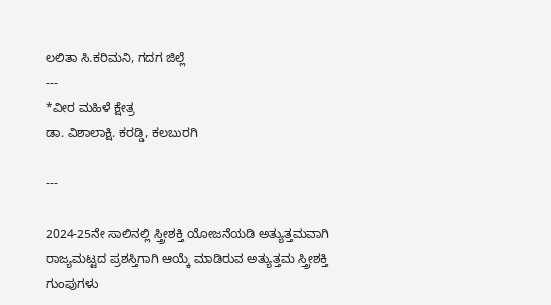ಲಲಿತಾ ಸಿ.ಕರಿಮನಿ, ಗದಗ ಜಿಲ್ಲೆ
---
*ವೀರ ಮಹಿಳೆ ಕ್ಷೇತ್ರ
ಡಾ. ವಿಶಾಲಾಕ್ಷಿ. ಕರಡ್ಡಿ, ಕಲಬುರಗಿ

---

2024-25ನೇ ಸಾಲಿನಲ್ಲಿ ಸ್ತ್ರೀಶಕ್ತಿ ಯೋಜನೆಯಡಿ ಅತ್ಯುತ್ತಮವಾಗಿ ರಾಜ್ಯಮಟ್ಟದ ಪ್ರಶಸ್ತಿಗಾಗಿ ಆಯ್ಕೆ ಮಾಡಿರುವ ಅತ್ಯುತ್ತಮ ಸ್ತ್ರೀಶಕ್ತಿ ಗುಂಪುಗಳು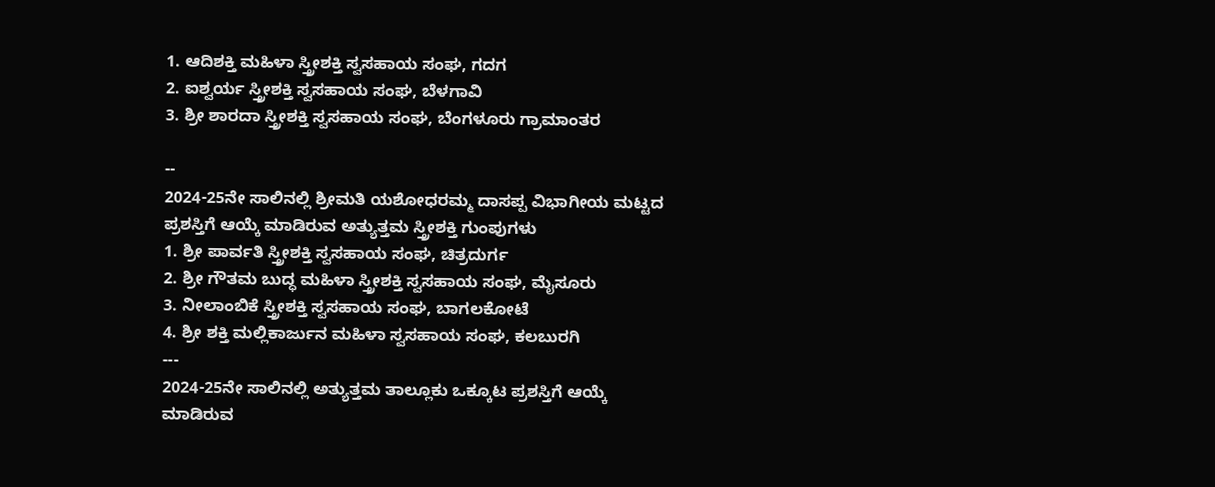1. ಆದಿಶಕ್ತಿ ಮಹಿಳಾ ಸ್ತ್ರೀಶಕ್ತಿ ಸ್ವಸಹಾಯ ಸಂಘ, ಗದಗ
2. ಐಶ್ವರ್ಯ ಸ್ತ್ರೀಶಕ್ತಿ ಸ್ವಸಹಾಯ ಸಂಘ, ಬೆಳಗಾವಿ
3. ಶ್ರೀ ಶಾರದಾ ಸ್ತ್ರೀಶಕ್ತಿ ಸ್ವಸಹಾಯ ಸಂಘ, ಬೆಂಗಳೂರು ಗ್ರಾಮಾಂತರ

--
2024-25ನೇ ಸಾಲಿನಲ್ಲಿ ಶ್ರೀಮತಿ ಯಶೋಧರಮ್ಮ ದಾಸಪ್ಪ ವಿಭಾಗೀಯ ಮಟ್ಟದ ಪ್ರಶಸ್ತಿಗೆ ಆಯ್ಕೆ ಮಾಡಿರುವ ಅತ್ಯುತ್ತಮ ಸ್ತ್ರೀಶಕ್ತಿ ಗುಂಪುಗಳು
1. ಶ್ರೀ ಪಾರ್ವತಿ ಸ್ತ್ರೀಶಕ್ತಿ ಸ್ವಸಹಾಯ ಸಂಘ, ಚಿತ್ರದುರ್ಗ
2. ಶ್ರೀ ಗೌತಮ ಬುದ್ಧ ಮಹಿಳಾ ಸ್ತ್ರೀಶಕ್ತಿ ಸ್ವಸಹಾಯ ಸಂಘ, ಮೈಸೂರು
3. ನೀಲಾಂಬಿಕೆ ಸ್ತ್ರೀಶಕ್ತಿ ಸ್ವಸಹಾಯ ಸಂಘ, ಬಾಗಲಕೋಟೆ
4. ಶ್ರೀ ಶಕ್ತಿ ಮಲ್ಲಿಕಾರ್ಜುನ ಮಹಿಳಾ ಸ್ವಸಹಾಯ ಸಂಘ, ಕಲಬುರಗಿ
---
2024-25ನೇ ಸಾಲಿನಲ್ಲಿ ಅತ್ಯುತ್ತಮ ತಾಲ್ಲೂಕು ಒಕ್ಕೂಟ ಪ್ರಶಸ್ತಿಗೆ ಆಯ್ಕೆ ಮಾಡಿರುವ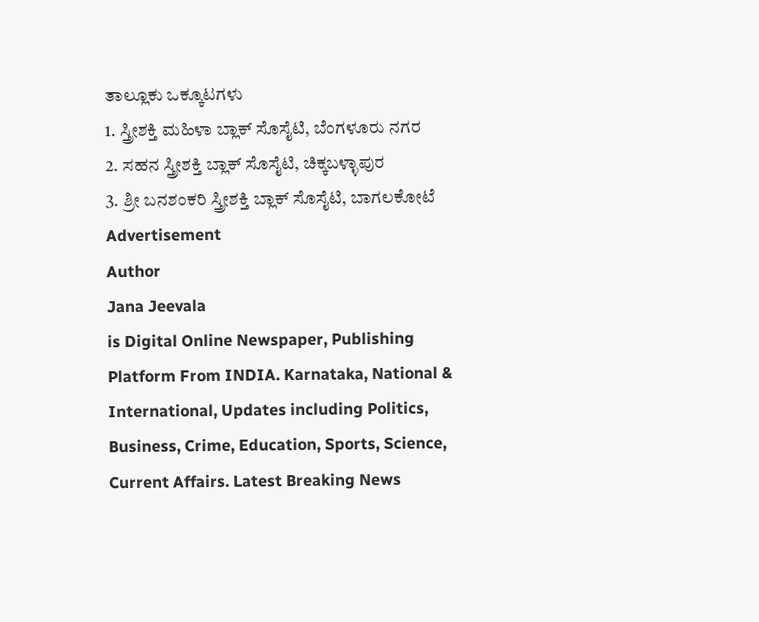ತಾಲ್ಲೂಕು ಒಕ್ಕೂಟಗಳು
1. ಸ್ತ್ರೀಶಕ್ತಿ ಮಹಿಳಾ ಬ್ಲಾಕ್ ಸೊಸೈಟಿ, ಬೆಂಗಳೂರು ನಗರ
2. ಸಹನ ಸ್ತ್ರೀಶಕ್ತಿ ಬ್ಲಾಕ್ ಸೊಸೈಟಿ, ಚಿಕ್ಕಬಳ್ಳಾಪುರ
3. ಶ್ರೀ ಬನಶಂಕರಿ ಸ್ತ್ರೀಶಕ್ತಿ ಬ್ಲಾಕ್ ಸೊಸೈಟಿ, ಬಾಗಲಕೋಟೆ
Advertisement
Author
Jana Jeevala
is Digital Online Newspaper, Publishing Platform From INDIA. Karnataka, National & International, Updates including Politics, Business, Crime, Education, Sports, Science, Current Affairs. Latest Breaking News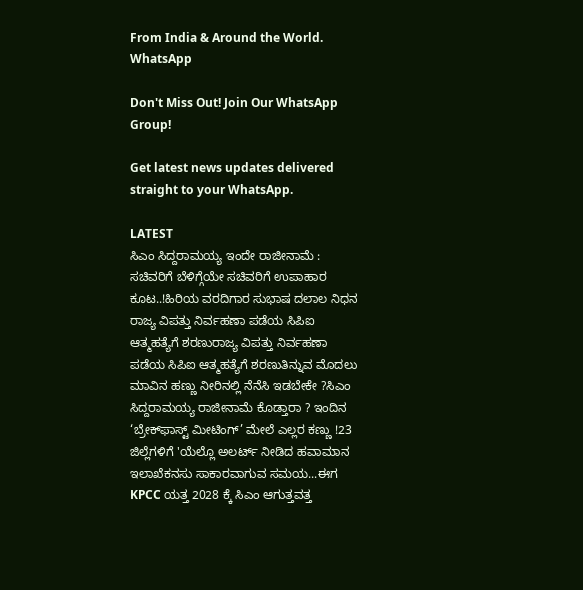From India & Around the World.
WhatsApp

Don't Miss Out! Join Our WhatsApp Group!

Get latest news updates delivered straight to your WhatsApp.

LATEST
ಸಿಎಂ ಸಿದ್ದರಾಮಯ್ಯ ಇಂದೇ ರಾಜೀನಾಮೆ : ಸಚಿವರಿಗೆ ಬೆಳಿಗ್ಗೆಯೇ ಸಚಿವರಿಗೆ ಉಪಾಹಾರ ಕೂಟ..!ಹಿರಿಯ ವರದಿಗಾರ ಸುಭಾಷ ದಲಾಲ ನಿಧನ ರಾಜ್ಯ ವಿಪತ್ತು ನಿರ್ವಹಣಾ ಪಡೆಯ ಸಿಪಿಐ ಆತ್ಮಹತ್ಯೆಗೆ ಶರಣುರಾಜ್ಯ ವಿಪತ್ತು ನಿರ್ವಹಣಾ ಪಡೆಯ ಸಿಪಿಐ ಆತ್ಮಹತ್ಯೆಗೆ ಶರಣುತಿನ್ನುವ ಮೊದಲು ಮಾವಿನ ಹಣ್ಣು ನೀರಿನಲ್ಲಿ ನೆನೆಸಿ ಇಡಬೇಕೇ ?ಸಿಎಂ ಸಿದ್ದರಾಮಯ್ಯ ರಾಜೀನಾಮೆ ಕೊಡ್ತಾರಾ ? ಇಂದಿನ ‘ಬ್ರೇಕ್‌ಫಾಸ್ಟ್ ಮೀಟಿಂಗ್’ ಮೇಲೆ ಎಲ್ಲರ ಕಣ್ಣು !23 ಜಿಲ್ಲೆಗಳಿಗೆ 'ಯೆಲ್ಲೊ ಅಲರ್ಟ್ ನೀಡಿದ ಹವಾಮಾನ ಇಲಾಖೆಕನಸು ಸಾಕಾರವಾಗುವ ಸಮಯ...ಈಗ KPCC ಯತ್ತ 2028 ಕ್ಕೆ ಸಿಎಂ ಆಗುತ್ತವತ್ತ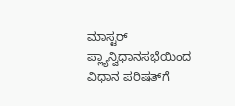ಮಾಸ್ಟರ್ ಪ್ಲ್ಯಾನ್ವಿಧಾನಸಭೆಯಿಂದ ವಿಧಾನ ಪರಿಷತ್‌ಗೆ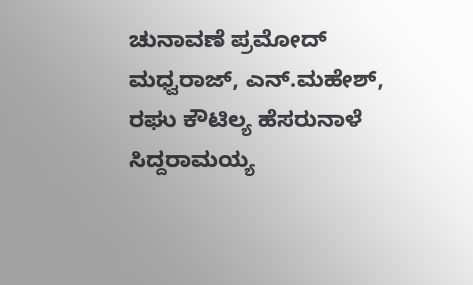ಚುನಾವಣೆ ಪ್ರಮೋದ್ ಮಧ್ವರಾಜ್, ಎನ್.ಮಹೇಶ್‌, ರಘು ಕೌಟಿಲ್ಯ ಹೆಸರುನಾಳೆ ಸಿದ್ದರಾಮಯ್ಯ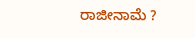ರಾಜೀನಾಮೆ ?